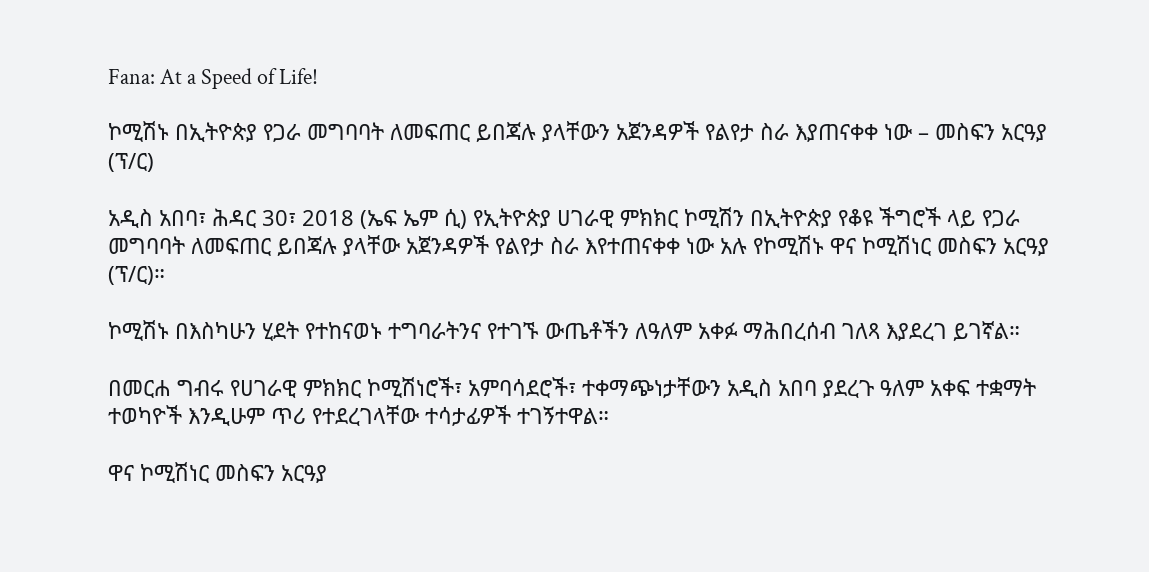Fana: At a Speed of Life!

ኮሚሽኑ በኢትዮጵያ የጋራ መግባባት ለመፍጠር ይበጃሉ ያላቸውን አጀንዳዎች የልየታ ስራ እያጠናቀቀ ነው – መስፍን አርዓያ (ፕ/ር)

አዲስ አበባ፣ ሕዳር 30፣ 2018 (ኤፍ ኤም ሲ) የኢትዮጵያ ሀገራዊ ምክክር ኮሚሽን በኢትዮጵያ የቆዩ ችግሮች ላይ የጋራ መግባባት ለመፍጠር ይበጃሉ ያላቸው አጀንዳዎች የልየታ ስራ እየተጠናቀቀ ነው አሉ የኮሚሽኑ ዋና ኮሚሽነር መስፍን አርዓያ (ፕ/ር)።

ኮሚሽኑ በእስካሁን ሂደት የተከናወኑ ተግባራትንና የተገኙ ውጤቶችን ለዓለም አቀፉ ማሕበረሰብ ገለጻ እያደረገ ይገኛል።

በመርሐ ግብሩ የሀገራዊ ምክክር ኮሚሽነሮች፣ አምባሳደሮች፣ ተቀማጭነታቸውን አዲስ አበባ ያደረጉ ዓለም አቀፍ ተቋማት ተወካዮች እንዲሁም ጥሪ የተደረገላቸው ተሳታፊዎች ተገኝተዋል።

ዋና ኮሚሽነር መስፍን አርዓያ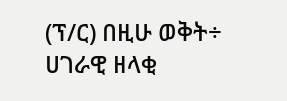(ፕ/ር) በዚሁ ወቅት÷ ሀገራዊ ዘላቂ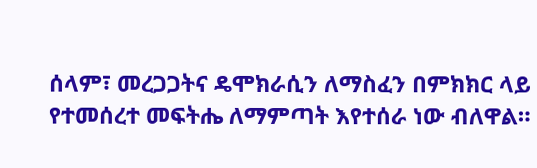ሰላም፣ መረጋጋትና ዴሞክራሲን ለማስፈን በምክክር ላይ የተመሰረተ መፍትሔ ለማምጣት እየተሰራ ነው ብለዋል።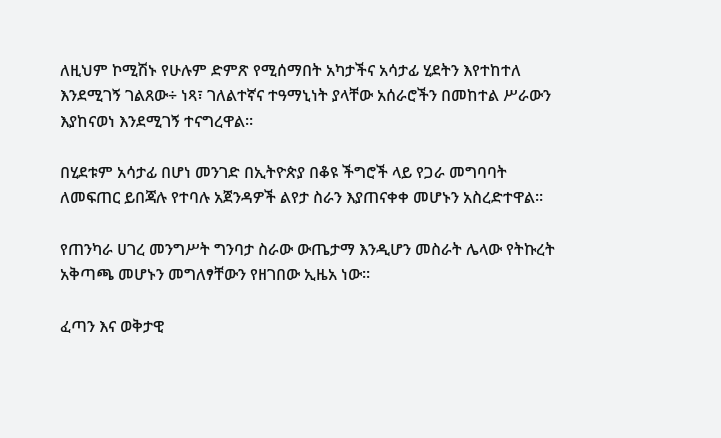ለዚህም ኮሚሽኑ የሁሉም ድምጽ የሚሰማበት አካታችና አሳታፊ ሂደትን እየተከተለ እንደሚገኝ ገልጸው÷ ነጻ፣ ገለልተኛና ተዓማኒነት ያላቸው አሰራሮችን በመከተል ሥራውን እያከናወነ እንደሚገኝ ተናግረዋል።

በሂደቱም አሳታፊ በሆነ መንገድ በኢትዮጵያ በቆዩ ችግሮች ላይ የጋራ መግባባት ለመፍጠር ይበጃሉ የተባሉ አጀንዳዎች ልየታ ስራን እያጠናቀቀ መሆኑን አስረድተዋል።

የጠንካራ ሀገረ መንግሥት ግንባታ ስራው ውጤታማ እንዲሆን መስራት ሌላው የትኩረት አቅጣጫ መሆኑን መግለፃቸውን የዘገበው ኢዜአ ነው።

ፈጣን እና ወቅታዊ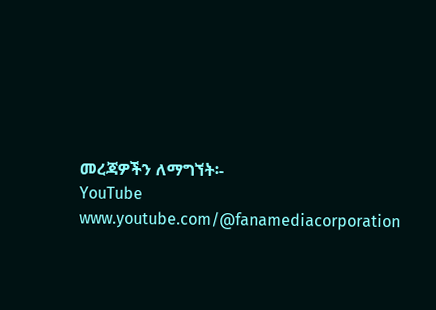መረጃዎችን ለማግኘት፡-
YouTube www.youtube.com/@fanamediacorporation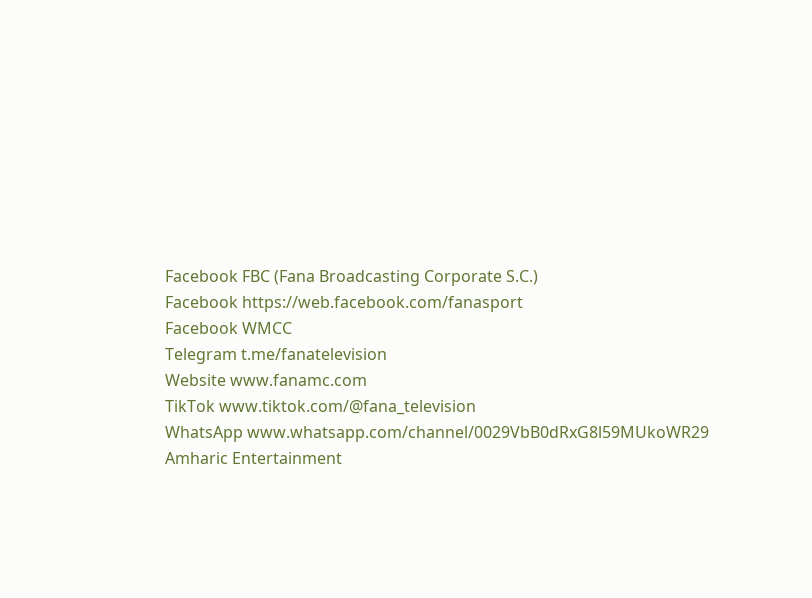Facebook FBC (Fana Broadcasting Corporate S.C.)
Facebook https://web.facebook.com/fanasport
Facebook WMCC
Telegram t.me/fanatelevision
Website www.fanamc.com
TikTok www.tiktok.com/@fana_television
WhatsApp www.whatsapp.com/channel/0029VbB0dRxG8l59MUkoWR29
Amharic Entertainment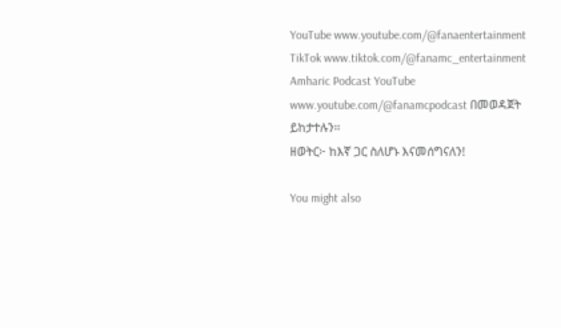YouTube www.youtube.com/@fanaentertainment
TikTok www.tiktok.com/@fanamc_entertainment
Amharic Podcast YouTube www.youtube.com/@fanamcpodcast በመወዳጀት ይከታተሉን፡፡
ዘወትር፦ ከእኛ ጋር ስለሆኑ እናመሰግናለን!

You might also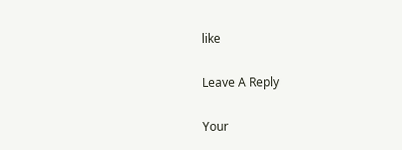like

Leave A Reply

Your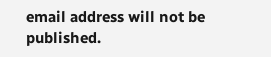email address will not be published.